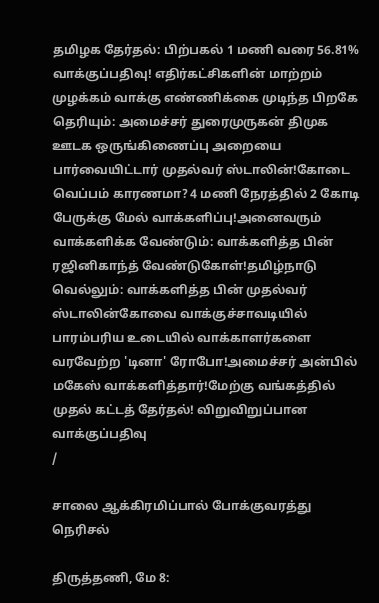தமிழக தேர்தல்: பிற்பகல் 1 மணி வரை 56.81% வாக்குப்பதிவு! எதிர்கட்சிகளின் மாற்றம் முழக்கம் வாக்கு எண்ணிக்கை முடிந்த பிறகே தெரியும்: அமைச்சர் துரைமுருகன் திமுக ஊடக ஒருங்கிணைப்பு அறையை பார்வையிட்டார் முதல்வர் ஸ்டாலின்!கோடை வெப்பம் காரணமா? 4 மணி நேரத்தில் 2 கோடி பேருக்கு மேல் வாக்களிப்பு!அனைவரும் வாக்களிக்க வேண்டும்: வாக்களித்த பின் ரஜினிகாந்த் வேண்டுகோள்!தமிழ்நாடு வெல்லும்: வாக்களித்த பின் முதல்வர் ஸ்டாலின்கோவை வாக்குச்சாவடியில் பாரம்பரிய உடையில் வாக்காளர்களை வரவேற்ற 'டினா' ரோபோ!அமைச்சர் அன்பில் மகேஸ் வாக்களித்தார்!மேற்கு வங்கத்தில் முதல் கட்டத் தேர்தல்! விறுவிறுப்பான வாக்குப்பதிவு
/

சாலை ஆக்கிரமிப்பால் போக்குவரத்து நெரிசல்

திருத்தணி, மே 8: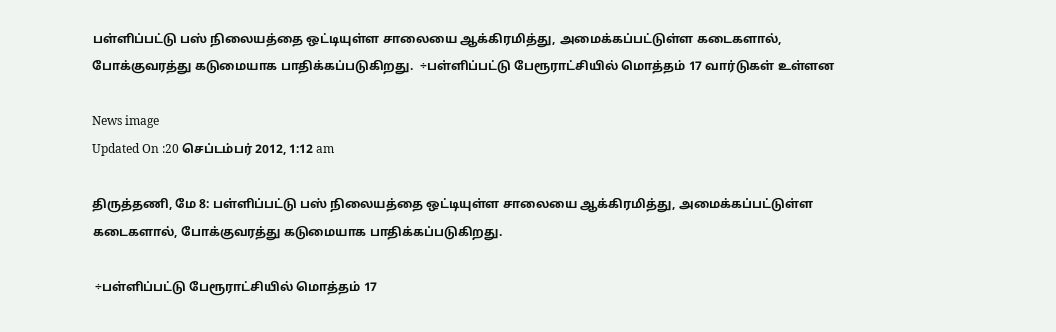பள்ளிப்பட்டு பஸ் நிலையத்தை ஒட்டியுள்ள சாலையை ஆக்கிரமித்து, அமைக்கப்பட்டுள்ள கடைகளால், போக்குவரத்து கடுமையாக பாதிக்கப்படுகிறது.  ÷பள்ளிப்பட்டு பேரூராட்சியில் மொத்தம் 17 வார்டுகள் உள்ளன

News image
Updated On :20 செப்டம்பர் 2012, 1:12 am

திருத்தணி, மே 8: பள்ளிப்பட்டு பஸ் நிலையத்தை ஒட்டியுள்ள சாலையை ஆக்கிரமித்து, அமைக்கப்பட்டுள்ள கடைகளால், போக்குவரத்து கடுமையாக பாதிக்கப்படுகிறது.

 ÷பள்ளிப்பட்டு பேரூராட்சியில் மொத்தம் 17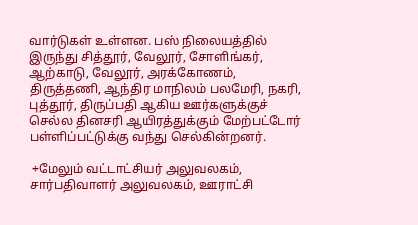வார்டுகள் உள்ளன. பஸ் நிலையத்தில் இருந்து சித்தூர், வேலூர், சோளிங்கர், ஆற்காடு, வேலூர், அரக்கோணம், திருத்தணி, ஆந்திர மாநிலம் பலமேரி, நகரி, புத்தூர், திருப்பதி ஆகிய ஊர்களுக்குச் செல்ல தினசரி ஆயிரத்துக்கும் மேற்பட்டோர் பள்ளிப்பட்டுக்கு வந்து செல்கின்றனர்.

 ÷மேலும் வட்டாட்சியர் அலுவலகம், சார்பதிவாளர் அலுவலகம், ஊராட்சி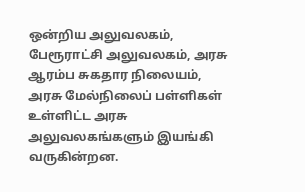ஒன்றிய அலுவலகம், பேரூராட்சி அலுவலகம், அரசு ஆரம்ப சுகதார நிலையம், அரசு மேல்நிலைப் பள்ளிகள் உள்ளிட்ட அரசு அலுவலகங்களும் இயங்கி வருகின்றன.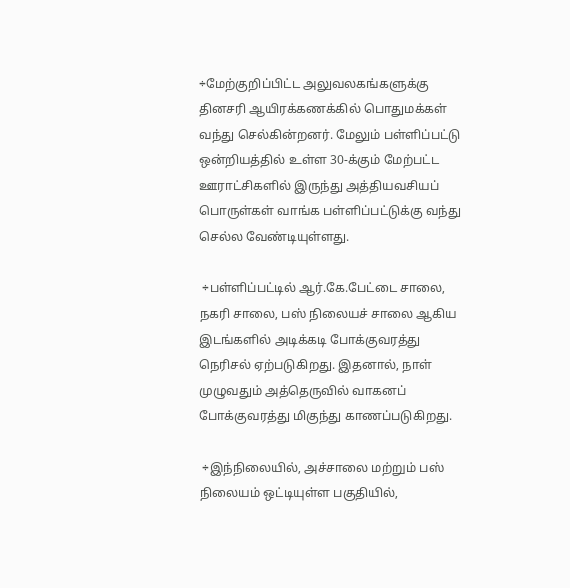÷மேற்குறிப்பிட்ட அலுவலகங்களுக்கு தினசரி ஆயிரக்கணக்கில் பொதுமக்கள் வந்து செல்கின்றனர். மேலும் பள்ளிப்பட்டு ஒன்றியத்தில் உள்ள 30-க்கும் மேற்பட்ட ஊராட்சிகளில் இருந்து அத்தியவசியப் பொருள்கள் வாங்க பள்ளிப்பட்டுக்கு வந்து செல்ல வேண்டியுள்ளது.

 ÷பள்ளிப்பட்டில் ஆர்.கே.பேட்டை சாலை, நகரி சாலை, பஸ் நிலையச் சாலை ஆகிய இடங்களில் அடிக்கடி போக்குவரத்து நெரிசல் ஏற்படுகிறது. இதனால், நாள் முழுவதும் அத்தெருவில் வாகனப் போக்குவரத்து மிகுந்து காணப்படுகிறது.

 ÷இந்நிலையில், அச்சாலை மற்றும் பஸ் நிலையம் ஒட்டியுள்ள பகுதியில்,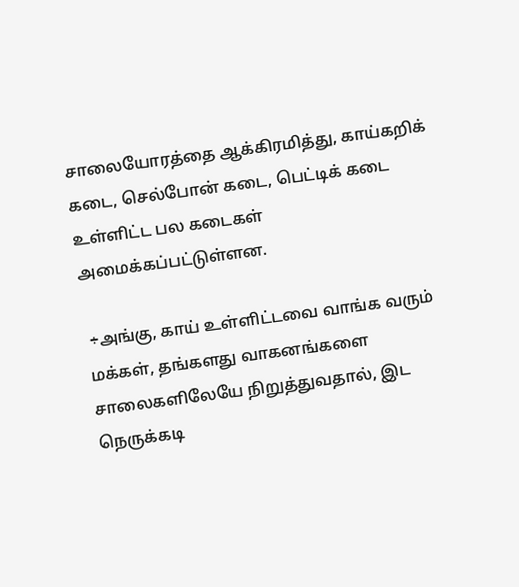சாலையோரத்தை ஆக்கிரமித்து, காய்கறிக் கடை, செல்போன் கடை, பெட்டிக் கடை உள்ளிட்ட பல கடைகள் அமைக்கப்பட்டுள்ளன.

 ÷அங்கு, காய் உள்ளிட்டவை வாங்க வரும் மக்கள், தங்களது வாகனங்களை சாலைகளிலேயே நிறுத்துவதால், இட நெருக்கடி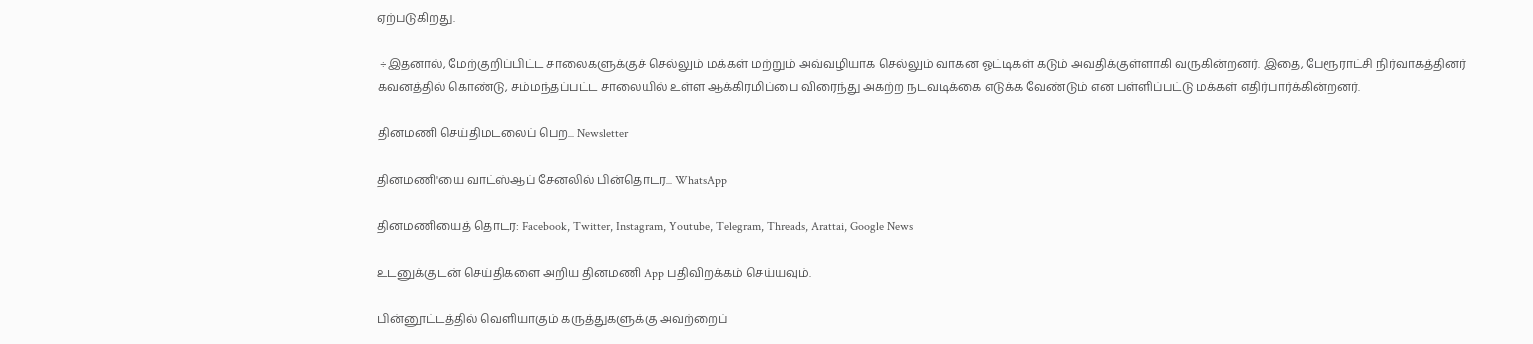ஏற்படுகிறது.

 ÷இதனால், மேற்குறிப்பிட்ட சாலைகளுக்குச் செல்லும் மக்கள் மற்றும் அவ்வழியாக செல்லும் வாகன ஓட்டிகள் கடும் அவதிக்குள்ளாகி வருகின்றனர். இதை, பேரூராட்சி நிர்வாகத்தினர் கவனத்தில் கொண்டு, சம்மந்தப்பட்ட சாலையில் உள்ள ஆக்கிரமிப்பை விரைந்து அகற்ற நடவடிக்கை எடுக்க வேண்டும் என பள்ளிப்பட்டு மக்கள் எதிர்பார்க்கின்றனர்.

தினமணி செய்திமடலைப் பெற... Newsletter

தினமணி'யை வாட்ஸ்ஆப் சேனலில் பின்தொடர... WhatsApp

தினமணியைத் தொடர: Facebook, Twitter, Instagram, Youtube, Telegram, Threads, Arattai, Google News

உடனுக்குடன் செய்திகளை அறிய தினமணி App பதிவிறக்கம் செய்யவும்.

பின்னூட்டத்தில் வெளியாகும் கருத்துகளுக்கு அவற்றைப்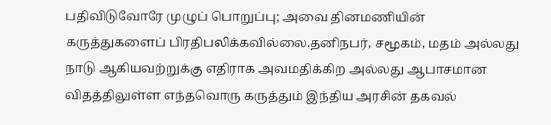பதிவிடுவோரே முழுப் பொறுப்பு; அவை தினமணியின் கருத்துகளைப் பிரதிபலிக்கவில்லை.தனிநபர், சமூகம், மதம் அல்லது நாடு ஆகியவற்றுக்கு எதிராக அவமதிக்கிற அல்லது ஆபாசமான விதத்திலுள்ள எந்தவொரு கருத்தும் இந்திய அரசின் தகவல்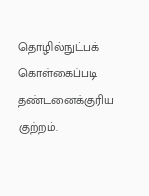தொழில்நுட்பக் கொள்கைப்படி தண்டனைக்குரிய குற்றம்.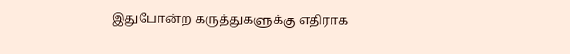இதுபோன்ற கருத்துகளுக்கு எதிராக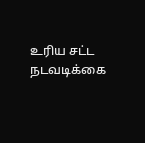உரிய சட்ட நடவடிக்கை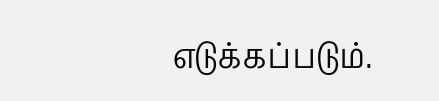எடுக்கப்படும்.